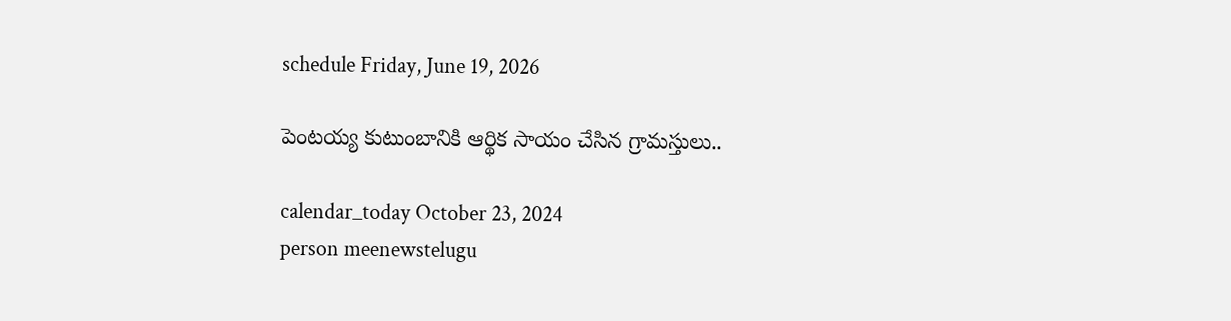schedule Friday, June 19, 2026

పెంటయ్య కుటుంబానికి ఆర్థిక సాయం చేసిన గ్రామస్తులు..

calendar_today October 23, 2024
person meenewstelugu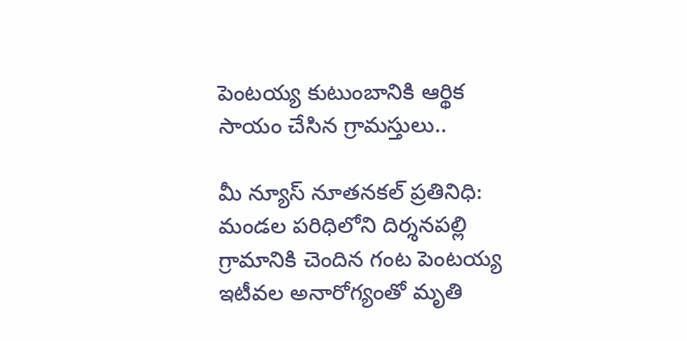పెంటయ్య కుటుంబానికి ఆర్థిక సాయం చేసిన గ్రామస్తులు..

మీ న్యూస్ నూతనకల్ ప్రతినిధి: మండల పరిధిలోని దిర్శనపల్లి గ్రామానికి చెందిన గంట పెంటయ్య ఇటీవల అనారోగ్యంతో మృతి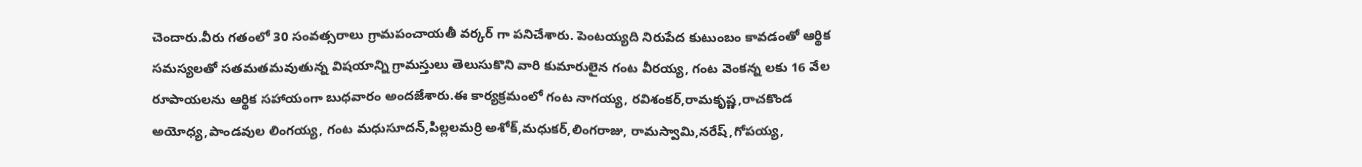చెందారు.వీరు గతంలో 30 సంవత్సరాలు గ్రామపంచాయతీ వర్కర్ గా పనిచేశారు. పెంటయ్యది నిరుపేద కుటుంబం కావడంతో ఆర్థిక సమస్యలతో సతమతమవుతున్న విషయాన్ని గ్రామస్తులు తెలుసుకొని వారి కుమారులైన గంట వీరయ్య, గంట వెంకన్న లకు 16 వేల రూపాయలను ఆర్థిక సహాయంగా బుధవారం అందజేశారు.ఈ కార్యక్రమంలో గంట నాగయ్య, రవిశంకర్,రామకృష్ణ,రాచకొండ అయోధ్య,పాండవుల లింగయ్య, గంట మధుసూదన్,పిల్లలమర్రి అశోక్,మధుకర్,లింగరాజు, రామస్వామి,నరేష్,గోపయ్య,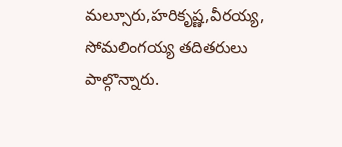మల్సూరు,హరికృష్ణ,వీరయ్య, సోమలింగయ్య తదితరులు పాల్గొన్నారు.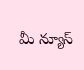మీ న్యూస్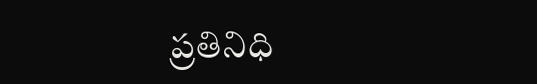ప్రతినిధి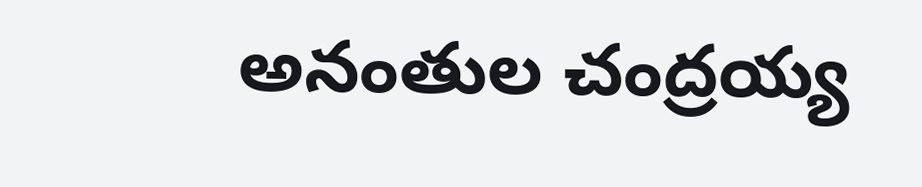అనంతుల చంద్రయ్య